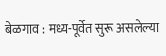बेळगाव : मध्य-पूर्वेत सुरू असलेल्या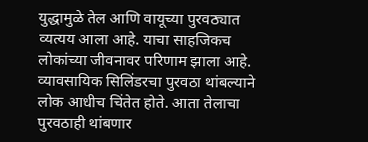युद्धामुळे तेल आणि वायूच्या पुरवठ्यात व्यत्यय आला आहे. याचा साहजिकच लोकांच्या जीवनावर परिणाम झाला आहे. व्यावसायिक सिलिंडरचा पुरवठा थांबल्याने लोक आधीच चिंतेत होते. आता तेलाचा पुरवठाही थांबणार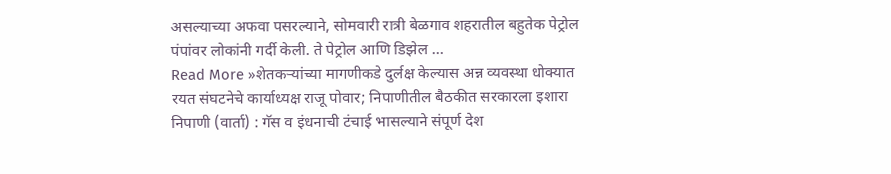असल्याच्या अफवा पसरल्याने, सोमवारी रात्री बेळगाव शहरातील बहुतेक पेट्रोल पंपांवर लोकांनी गर्दी केली. ते पेट्रोल आणि डिझेल …
Read More »शेतकऱ्यांच्या मागणीकडे दुर्लक्ष केल्यास अन्न व्यवस्था धोक्यात
रयत संघटनेचे कार्याध्यक्ष राजू पोवार; निपाणीतील बैठकीत सरकारला इशारा निपाणी (वार्ता) : गॅस व इंधनाची टंचाई भासल्याने संपूर्ण देश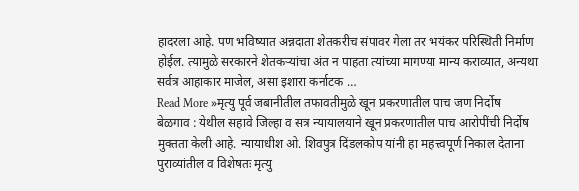हादरला आहे. पण भविष्यात अन्नदाता शेतकरीच संपावर गेला तर भयंकर परिस्थिती निर्माण होईल. त्यामुळे सरकारने शेतकऱ्यांचा अंत न पाहता त्यांच्या मागण्या मान्य कराव्यात, अन्यथा सर्वत्र आहाकार माजेल, असा इशारा कर्नाटक …
Read More »मृत्यु पूर्व जबानीतील तफावतीमुळे खून प्रकरणातील पाच जण निर्दोष
बेळगाव : येथील सहावे जिल्हा व सत्र न्यायालयाने खून प्रकरणातील पाच आरोपींची निर्दोष मुक्तता केली आहे. न्यायाधीश ओ. शिवपुत्र दिंडलकोप यांनी हा महत्त्वपूर्ण निकाल देताना पुराव्यांतील व विशेषतः मृत्यु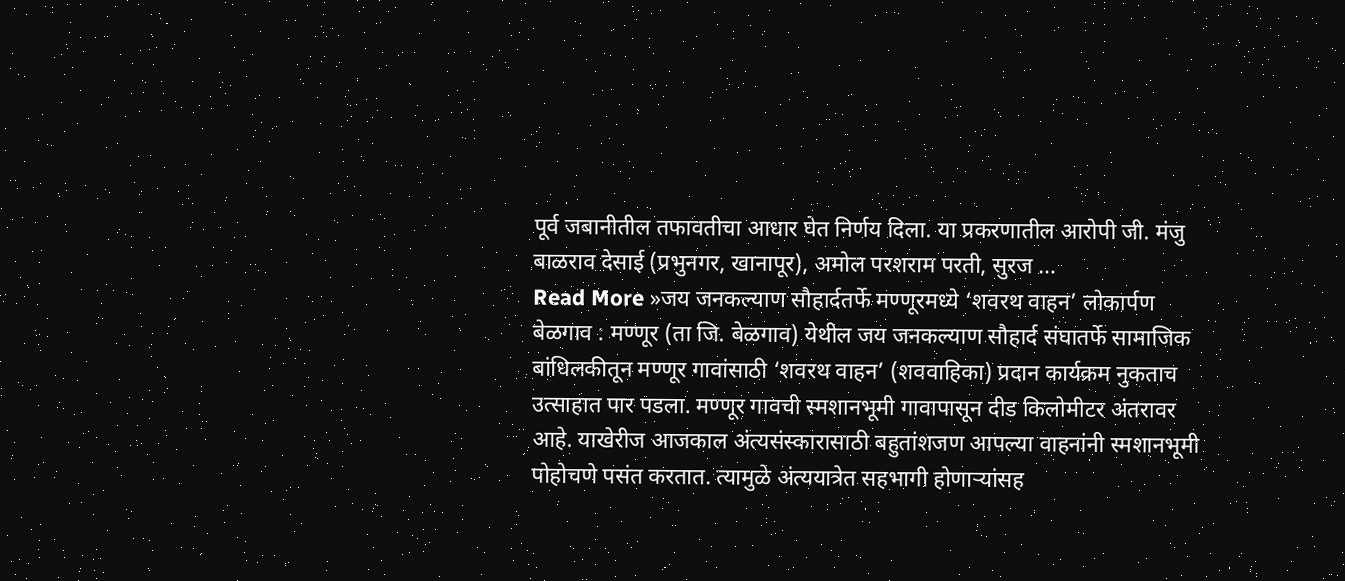पूर्व जबानीतील तफावतीचा आधार घेत निर्णय दिला. या प्रकरणातील आरोपी जी. मंजु बाळराव देसाई (प्रभुनगर, खानापूर), अमोल परशराम परती, सुरज …
Read More »जय जनकल्याण सौहार्दतर्फे मण्णूरमध्ये ‘शवरथ वाहन’ लोकार्पण
बेळगाव : मण्णूर (ता जि. बेळगाव) येथील जय जनकल्याण सौहार्द संघातर्फे सामाजिक बांधिलकीतून मण्णूर गावांसाठी ‘शवरथ वाहन’ (शववाहिका) प्रदान कार्यक्रम नुकताच उत्साहात पार पडला. मण्णूर गावची स्मशानभूमी गावापासून दीड किलोमीटर अंतरावर आहे. याखेरीज आजकाल अंत्यसंस्कारासाठी बहुतांशजण आपल्या वाहनांनी स्मशानभूमी पोहोचणे पसंत करतात. त्यामुळे अंत्ययात्रेत सहभागी होणाऱ्यांसह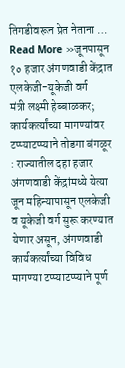तिगडीवरून प्रेत नेताना …
Read More »जूनपासून १० हजार अंगणवाडी केंद्रात एलकेजी-यूकेजी वर्ग
मंत्री लक्ष्मी हेब्बाळकर; कार्यकर्त्यांच्या मागण्यांवर टप्प्याटप्प्याने तोडगा बंगळूर : राज्यातील दहा हजार अंगणवाडी केंद्रांमध्ये येत्या जून महिन्यापासून एलकेजी व यूकेजी वर्ग सुरू करण्यात येणार असून, अंगणवाडी कार्यकर्त्यांच्या विविध मागण्या टप्प्याटप्प्याने पूर्ण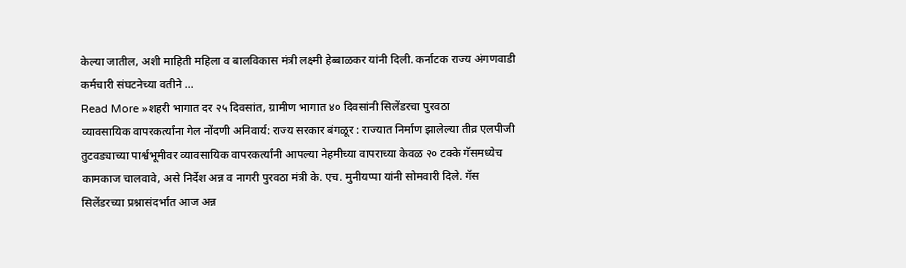केल्या जातील, अशी माहिती महिला व बालविकास मंत्री लक्ष्मी हेब्बाळकर यांनी दिली. कर्नाटक राज्य अंगणवाडी कर्मचारी संघटनेच्या वतीने …
Read More »शहरी भागात दर २५ दिवसांत, ग्रामीण भागात ४० दिवसांनी सिलेंडरचा पुरवठा
व्यावसायिक वापरकर्त्यांना गेल नोंदणी अनिवार्य: राज्य सरकार बंगळूर : राज्यात निर्माण झालेल्या तीव्र एलपीजी तुटवड्याच्या पार्श्वभूमीवर व्यावसायिक वापरकर्त्यांनी आपल्या नेहमीच्या वापराच्या केवळ २० टक्के गॅसमध्येच कामकाज चालवावे, असे निर्देश अन्न व नागरी पुरवठा मंत्री के. एच. मुनीयप्पा यांनी सोमवारी दिले. गॅस सिलेंडरच्या प्रश्नासंदर्भात आज अन्न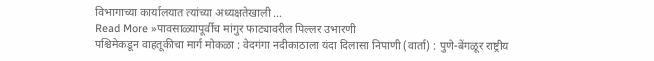विभागाच्या कार्यालयात त्यांच्या अध्यक्षतेखाली …
Read More »पावसाळ्यापूर्वीच मांगुर फाट्यावरील पिल्लर उभारणी
पश्चिमेकडून वाहतूकीचा मार्ग मोकळा : वेदगंगा नदीकाठाला यंदा दिलासा निपाणी (वार्ता) : पुणे-बेंगळूर राष्ट्रीय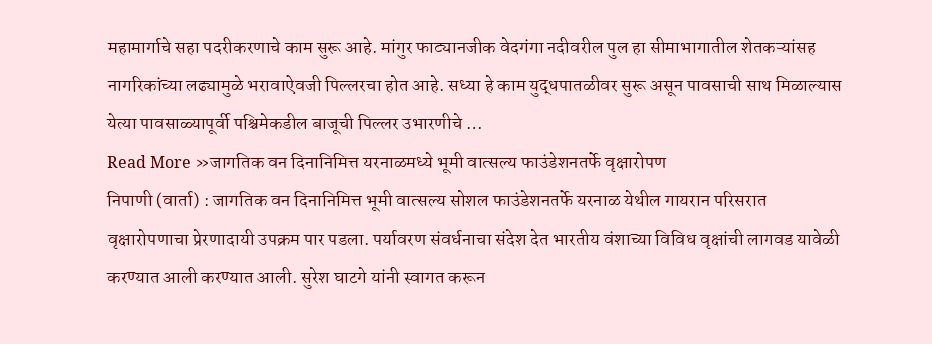महामार्गाचे सहा पदरीकरणाचे काम सुरू आहे. मांगुर फाट्यानजीक वेदगंगा नदीवरील पुल हा सीमाभागातील शेतकऱ्यांसह नागरिकांच्या लढ्यामुळे भरावाऐवजी पिल्लरचा होत आहे. सध्या हे काम युद्धपातळीवर सुरू असून पावसाची साथ मिळाल्यास येत्या पावसाळ्यापूर्वी पश्चिमेकडील बाजूची पिल्लर उभारणीचे …
Read More »जागतिक वन दिनानिमित्त यरनाळमध्ये भूमी वात्सल्य फाउंडेशनतर्फे वृक्षारोपण
निपाणी (वार्ता) : जागतिक वन दिनानिमित्त भूमी वात्सल्य सोशल फाउंडेशनतर्फे यरनाळ येथील गायरान परिसरात वृक्षारोपणाचा प्रेरणादायी उपक्रम पार पडला. पर्यावरण संवर्धनाचा संदेश देत भारतीय वंशाच्या विविध वृक्षांची लागवड यावेळी करण्यात आली करण्यात आली. सुरेश घाटगे यांनी स्वागत करून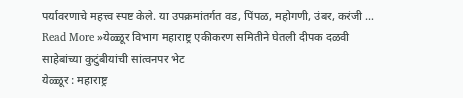पर्यावरणाचे महत्त्व स्पष्ट केले. या उपक्रमांतर्गत वड, पिंपळ, महोगणी, उंबर, करंजी …
Read More »येळ्ळूर विभाग महाराष्ट्र एकीकरण समितीने घेतली दीपक दळवी साहेबांच्या कुटुंबीयांची सांत्वनपर भेट
येळ्ळूर : महाराष्ट्र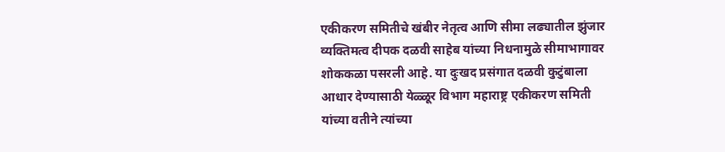एकीकरण समितीचे खंबीर नेतृत्व आणि सीमा लढ्यातील झुंजार व्यक्तिमत्व दीपक दळवी साहेब यांच्या निधनामुळे सीमाभागावर शोककळा पसरली आहे. या दुःखद प्रसंगात दळवी कुटुंबाला आधार देण्यासाठी येळ्ळूर विभाग महाराष्ट्र एकीकरण समिती यांच्या वतीने त्यांच्या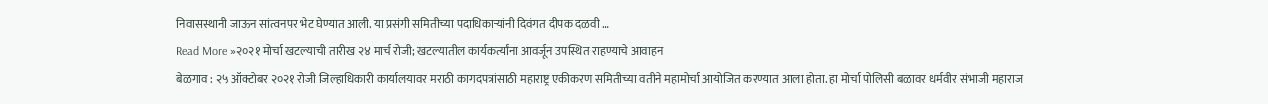निवासस्थानी जाऊन सांत्वनपर भेट घेण्यात आली. या प्रसंगी समितीच्या पदाधिकाऱ्यांनी दिवंगत दीपक दळवी …
Read More »२०२१ मोर्चा खटल्याची तारीख २४ मार्च रोजी; खटल्यातील कार्यकर्त्यांना आवर्जून उपस्थित राहण्याचे आवाहन
बेळगाव : २५ ऑक्टोबर २०२१ रोजी जिल्हाधिकारी कार्यालयावर मराठी कागदपत्रांसाठी महाराष्ट्र एकीकरण समितीच्या वतीने महामोर्चा आयोजित करण्यात आला होता. हा मोर्चा पोलिसी बळावर धर्मवीर संभाजी महाराज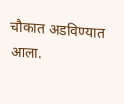चौकात अडविण्यात आला.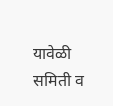यावेळी समिती व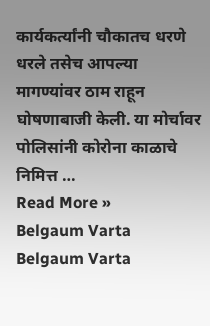कार्यकर्त्यांनी चौकातच धरणे धरले तसेच आपल्या मागण्यांवर ठाम राहून घोषणाबाजी केली. या मोर्चावर पोलिसांनी कोरोना काळाचे निमित्त …
Read More »
Belgaum Varta Belgaum Varta